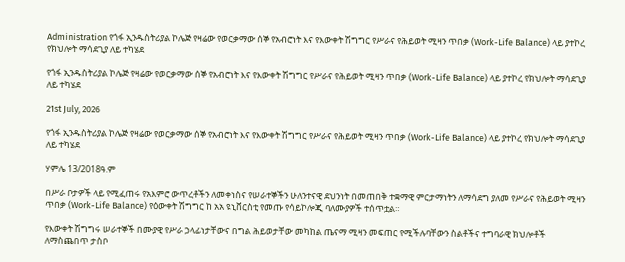Administration የጎፋ ኢንዱስትሪያል ኮሌጅ የዛሬው የወርቃማው ሰኞ የአብሮነት እና የእውቀት ሽግግር የሥራና የሕይወት ሚዛን ጥበቃ (Work-Life Balance) ላይ ያተኮረ የክህሎት ማሳደጊያ ለይ ተካሄደ

የጎፋ ኢንዱስትሪያል ኮሌጅ የዛሬው የወርቃማው ሰኞ የአብሮነት እና የእውቀት ሽግግር የሥራና የሕይወት ሚዛን ጥበቃ (Work-Life Balance) ላይ ያተኮረ የክህሎት ማሳደጊያ ለይ ተካሄደ

21st July, 2026

የጎፋ ኢንዱስትሪያል ኮሌጅ የዛሬው የወርቃማው ሰኞ የአብሮነት እና የእውቀት ሽግግር የሥራና የሕይወት ሚዛን ጥበቃ (Work-Life Balance) ላይ ያተኮረ የክህሎት ማሳደጊያ ለይ ተካሄደ

ሃምሌ 13/2018ዓ.ም

በሥራ ቦታዎች ላይ የሚፈጠሩ የአእምሮ ውጥረቶችን ለመቀነስና የሠራተኞችን ሁለንተናዊ ደህንነት በመጠበቅ ተቋማዊ ምርታማነትን ለማሳደግ ያለመ የሥራና የሕይወት ሚዛን ጥበቃ (Work-Life Balance) የዕውቀት ሽግግር ከ አአ ዩኒቨርስቲ የመጡ የሳይኮሎጂ ባለሙያዎች ተሰጥቷል።

የእውቀት ሽግግሩ ሠራተኞች በሙያዊ የሥራ ኃላፊነታቸውና በግል ሕይወታቸው መካከል ጤናማ ሚዛን መፍጠር የሚችሉባቸውን ስልቶችና ተግባራዊ ክህሎቶች ለማስጨበጥ ታስቦ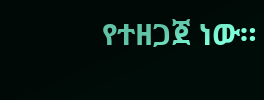የተዘጋጀ ነው።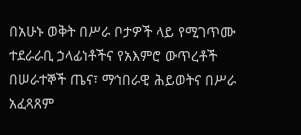በአሁኑ ወቅት በሥራ ቦታዎች ላይ የሚገጥሙ ተደራራቢ ኃላፊነቶችና የአእምሮ ውጥረቶች በሠራተኞች ጤና፣ ማኅበራዊ ሕይወትና በሥራ አፈጻጸም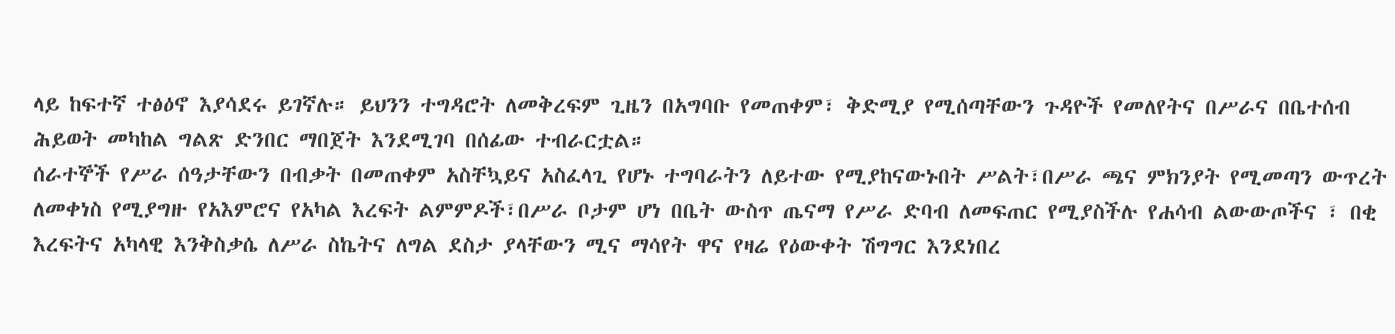ላይ ከፍተኛ ተፅዕኖ እያሳደሩ ይገኛሉ። ይህንን ተግዳሮት ለመቅረፍም ጊዜን በአግባቡ የመጠቀም፣ ቅድሚያ የሚሰጣቸውን ጉዳዮች የመለየትና በሥራና በቤተሰብ ሕይወት መካከል ግልጽ ድንበር ማበጀት እንደሚገባ በሰፊው ተብራርቷል።
ሰራተኞች የሥራ ሰዓታቸውን በብቃት በመጠቀም አስቸኳይና አስፈላጊ የሆኑ ተግባራትን ለይተው የሚያከናውኑበት ሥልት፣በሥራ ጫና ምክንያት የሚመጣን ውጥረት ለመቀነስ የሚያግዙ የአእምሮና የአካል እረፍት ልምምዶች፣በሥራ ቦታም ሆነ በቤት ውስጥ ጤናማ የሥራ ድባብ ለመፍጠር የሚያስችሉ የሐሳብ ልውውጦችና ፣ በቂ እረፍትና አካላዊ እንቅስቃሴ ለሥራ ስኬትና ለግል ደስታ ያላቸውን ሚና ማሳየት ዋና የዛሬ የዕውቀት ሽግግር እንደነበረ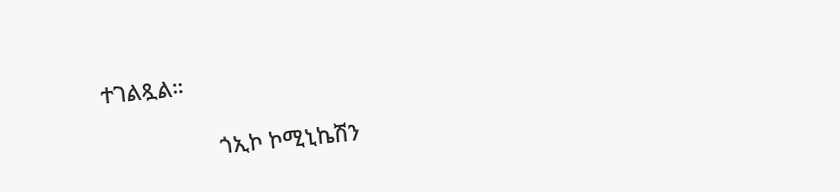ተገልጿል።

                   ጎኢኮ ኮሚኒኬሽን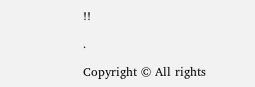!!

.

Copyright © All rights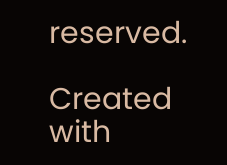reserved.

Created with